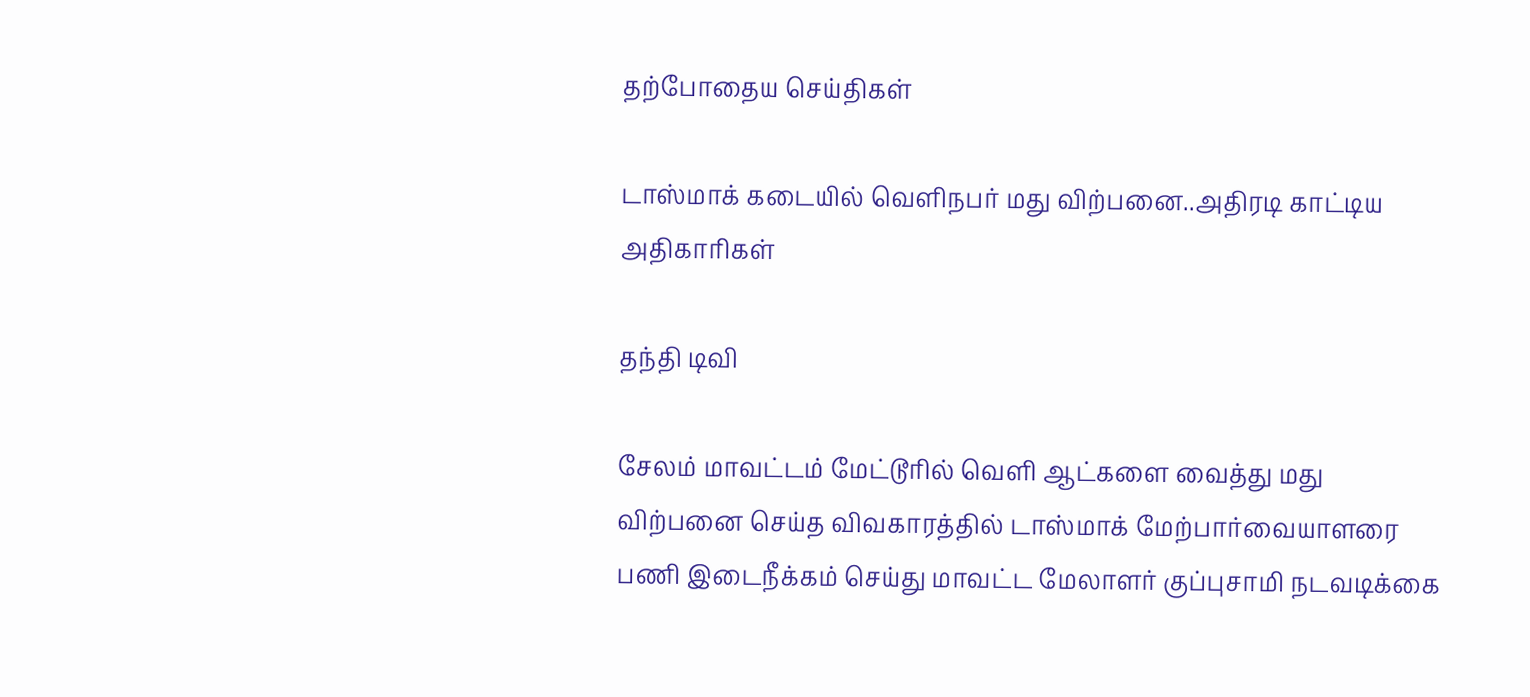தற்போதைய செய்திகள்

டாஸ்மாக் கடையில் வெளிநபர் மது விற்பனை..அதிரடி காட்டிய அதிகாரிகள்

தந்தி டிவி

சேலம் மாவட்டம் மேட்டூரில் வெளி ஆட்களை வைத்து மது விற்பனை செய்த விவகாரத்தில் டாஸ்மாக் மேற்பார்வையாளரை பணி இடைநீக்கம் செய்து மாவட்ட மேலாளர் குப்புசாமி நடவடிக்கை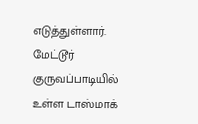எடுத்துள்ளார். மேட்டூர் குருவப்பாடியில் உள்ள டாஸ்மாக்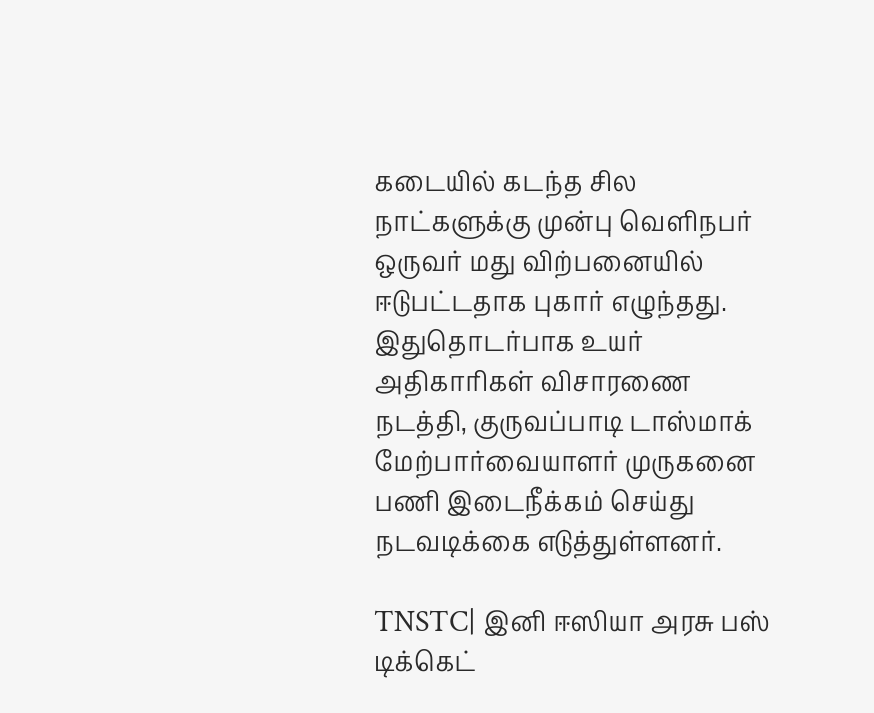கடையில் கடந்த சில நாட்களுக்கு முன்பு வெளிநபர் ஒருவர் மது விற்பனையில் ஈடுபட்டதாக புகார் எழுந்தது. இதுதொடர்பாக உயர் அதிகாரிகள் விசாரணை நடத்தி, குருவப்பாடி டாஸ்மாக் மேற்பார்வையாளர் முருகனை பணி இடைநீக்கம் செய்து நடவடிக்கை எடுத்துள்ளனர்.

TNSTC| இனி ஈஸியா அரசு பஸ் டிக்கெட்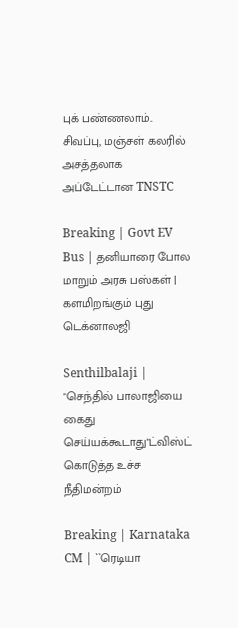புக் பண்ணலாம்.. சிவப்பு, மஞ்சள் கலரில் அசத்தலாக அப்டேட்டான TNSTC

Breaking | Govt EV Bus | தனியாரை போல மாறும் அரசு பஸ்கள் | களமிறங்கும் புது டெக்னாலஜி

Senthilbalaji | "செந்தில் பாலாஜியை கைது செய்யக்கூடாது"ட்விஸ்ட் கொடுத்த உச்ச நீதிமன்றம்

Breaking | Karnataka CM | ``ரெடியா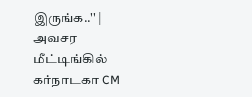இருங்க..'' | அவசர மீட்டிங்கில் கர்நாடகா CM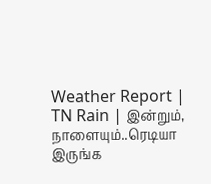Weather Report | TN Rain | இன்றும், நாளையும்..ரெடியா இருங்க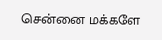சென்னை மக்களே